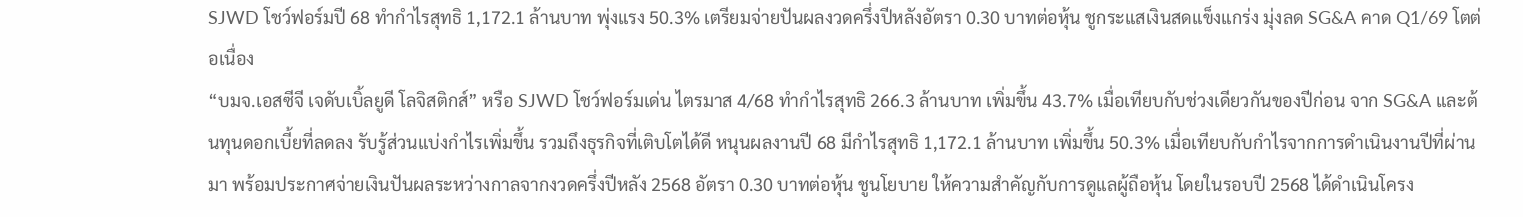SJWD โชว์ฟอร์มปี 68 ทำกำไรสุทธิ 1,172.1 ล้านบาท พุ่งแรง 50.3% เตรียมจ่ายปันผลงวดครึ่งปีหลังอัตรา 0.30 บาทต่อหุ้น ชูกระแสเงินสดแข็งแกร่ง มุ่งลด SG&A คาด Q1/69 โตต่อเนื่อง
“บมจ.เอสซีจี เจดับเบิ้ลยูดี โลจิสติกส์” หรือ SJWD โชว์ฟอร์มเด่น ไตรมาส 4/68 ทำกำไรสุทธิ 266.3 ล้านบาท เพิ่มขึ้น 43.7% เมื่อเทียบกับช่วงเดียวกันของปีก่อน จาก SG&A และต้นทุนดอกเบี้ยที่ลดลง รับรู้ส่วนแบ่งกำไรเพิ่มขึ้น รวมถึงธุรกิจที่เติบโตได้ดี หนุนผลงานปี 68 มีกำไรสุทธิ 1,172.1 ล้านบาท เพิ่มขึ้น 50.3% เมื่อเทียบกับกำไรจากการดำเนินงานปีที่ผ่านมา พร้อมประกาศจ่ายเงินปันผลระหว่างกาลจากงวดครึ่งปีหลัง 2568 อัตรา 0.30 บาทต่อหุ้น ชูนโยบาย ให้ความสำคัญกับการดูแลผู้ถือหุ้น โดยในรอบปี 2568 ได้ดำเนินโครง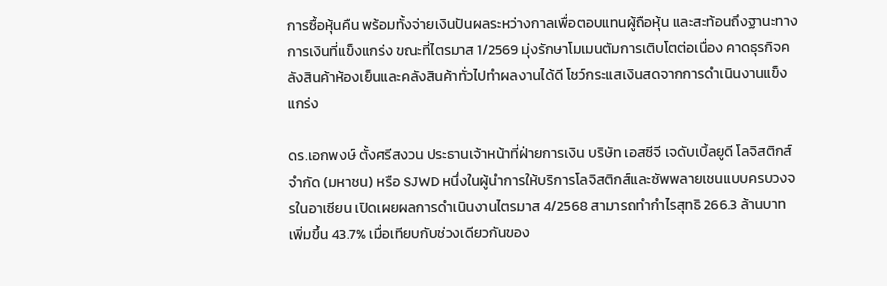การซื้อหุ้นคืน พร้อมทั้งจ่ายเงินปันผลระหว่างกาลเพื่อตอบแทนผู้ถือหุ้น และสะท้อนถึงฐานะทางการเงินที่แข็งแกร่ง ขณะที่ไตรมาส 1/2569 มุ่งรักษาโมเมนตัมการเติบโตต่อเนื่อง คาดธุรกิจคลังสินค้าห้องเย็นและคลังสินค้าทั่วไปทำผลงานได้ดี โชว์กระแสเงินสดจากการดำเนินงานแข็งแกร่ง

ดร.เอกพงษ์ ตั้งศรีสงวน ประธานเจ้าหน้าที่ฝ่ายการเงิน บริษัท เอสซีจี เจดับเบิ้ลยูดี โลจิสติกส์ จำกัด (มหาชน) หรือ SJWD หนึ่งในผู้นำการให้บริการโลจิสติกส์และซัพพลายเชนแบบครบวงจรในอาเซียน เปิดเผยผลการดำเนินงานไตรมาส 4/2568 สามารถทำกำไรสุทธิ 266.3 ล้านบาท เพิ่มขึ้น 43.7% เมื่อเทียบกับช่วงเดียวกันของ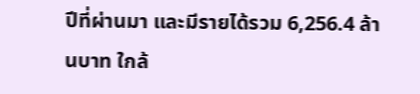ปีที่ผ่านมา และมีรายได้รวม 6,256.4 ล้านบาท ใกล้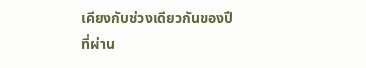เคียงกับช่วงเดียวกันของปีที่ผ่าน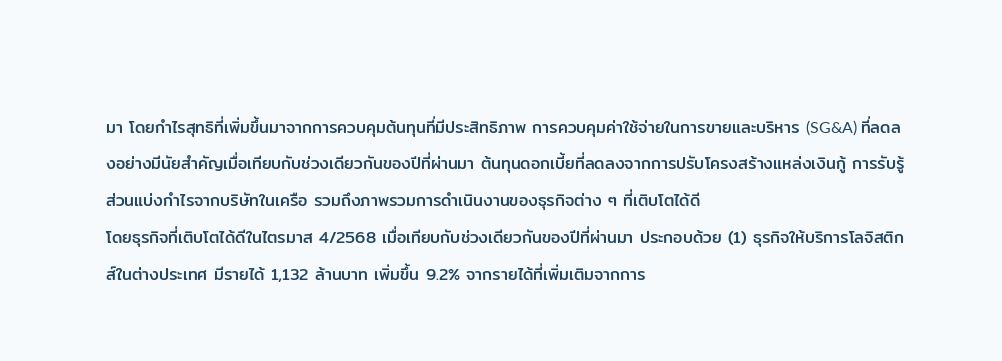มา โดยกำไรสุทธิที่เพิ่มขึ้นมาจากการควบคุมต้นทุนที่มีประสิทธิภาพ การควบคุมค่าใช้จ่ายในการขายและบริหาร (SG&A) ที่ลดลงอย่างมีนัยสำคัญเมื่อเทียบกับช่วงเดียวกันของปีที่ผ่านมา ต้นทุนดอกเบี้ยที่ลดลงจากการปรับโครงสร้างแหล่งเงินกู้ การรับรู้ส่วนแบ่งกำไรจากบริษัทในเครือ รวมถึงภาพรวมการดำเนินงานของธุรกิจต่าง ๆ ที่เติบโตได้ดี
โดยธุรกิจที่เติบโตได้ดีในไตรมาส 4/2568 เมื่อเทียบกับช่วงเดียวกันของปีที่ผ่านมา ประกอบด้วย (1) ธุรกิจให้บริการโลจิสติกส์ในต่างประเทศ มีรายได้ 1,132 ล้านบาท เพิ่มขึ้น 9.2% จากรายได้ที่เพิ่มเติมจากการ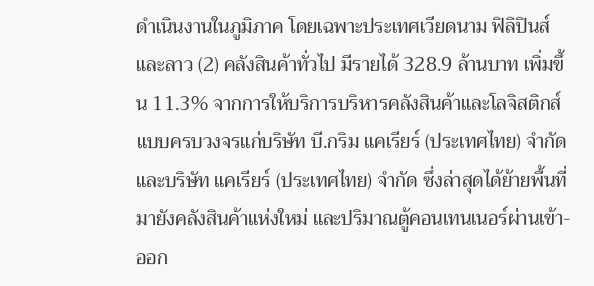ดำเนินงานในภูมิภาค โดยเฉพาะประเทศเวียดนาม ฟิลิปินส์ และลาว (2) คลังสินค้าทั่วไป มีรายได้ 328.9 ล้านบาท เพิ่มขึ้น 11.3% จากการให้บริการบริหารคลังสินค้าและโลจิสติกส์แบบครบวงจรแก่บริษัท บี.กริม แคเรียร์ (ประเทศไทย) จำกัด และบริษัท แคเรียร์ (ประเทศไทย) จำกัด ซึ่งล่าสุดได้ย้ายพื้นที่มายังคลังสินค้าแห่งใหม่ และปริมาณตู้คอนเทนเนอร์ผ่านเข้า-ออก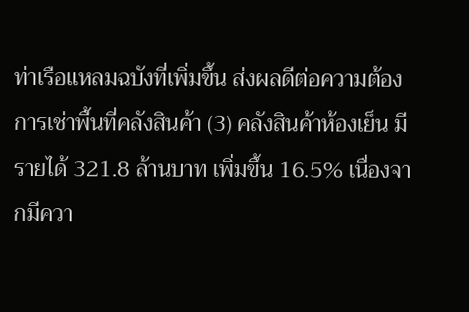ท่าเรือแหลมฉบังที่เพิ่มขึ้น ส่งผลดีต่อความต้องการเช่าพื้นที่คลังสินค้า (3) คลังสินค้าห้องเย็น มีรายได้ 321.8 ล้านบาท เพิ่มขึ้น 16.5% เนื่องจากมีควา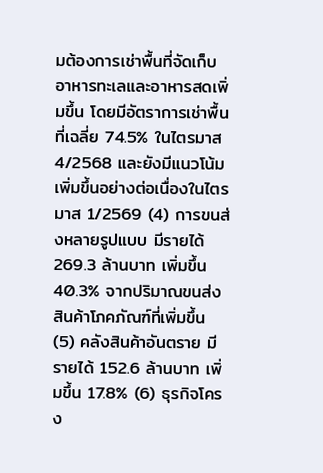มต้องการเช่าพื้นที่จัดเก็บอาหารทะเลและอาหารสดเพิ่มขึ้น โดยมีอัตราการเช่าพื้นที่เฉลี่ย 74.5% ในไตรมาส 4/2568 และยังมีแนวโน้มเพิ่มขึ้นอย่างต่อเนื่องในไตรมาส 1/2569 (4) การขนส่งหลายรูปแบบ มีรายได้ 269.3 ล้านบาท เพิ่มขึ้น 40.3% จากปริมาณขนส่งสินค้าโภคภัณฑ์ที่เพิ่มขึ้น (5) คลังสินค้าอันตราย มีรายได้ 152.6 ล้านบาท เพิ่มขึ้น 17.8% (6) ธุรกิจโครง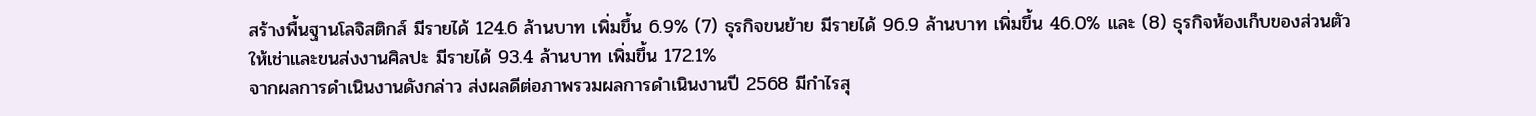สร้างพื้นฐานโลจิสติกส์ มีรายได้ 124.6 ล้านบาท เพิ่มขึ้น 6.9% (7) ธุรกิจขนย้าย มีรายได้ 96.9 ล้านบาท เพิ่มขึ้น 46.0% และ (8) ธุรกิจห้องเก็บของส่วนตัวให้เช่าและขนส่งงานศิลปะ มีรายได้ 93.4 ล้านบาท เพิ่มขึ้น 172.1%
จากผลการดำเนินงานดังกล่าว ส่งผลดีต่อภาพรวมผลการดำเนินงานปี 2568 มีกำไรสุ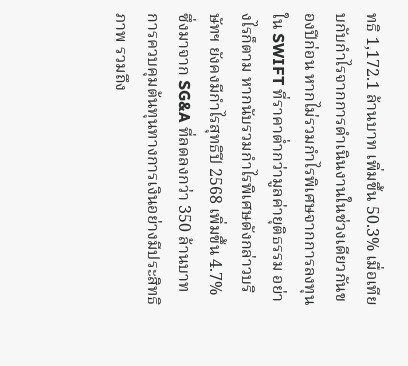ทธิ 1,172.1 ล้านบาท เพิ่มขึ้น 50.3% เมื่อเทียบกับกำไรจากการดำเนินงานในช่วงเดียวกันของปีก่อน หากไม่รวมกำไรพิเศษจากการลงทุนใน SWIFT ที่ราคาต่ำกว่ามูลค่ายุติธรรม อย่างไรก็ตาม หากนับรวมกำไรพิเศษดังกล่าวบริษัทฯ ยังคงมีกำไรสุทธิปี 2568 เพิ่มขึ้น 4.7% ซึ่งมาจาก SG&A ที่ลดลงกว่า 350 ล้านบาท การควบคุมต้นทุนทางการเงินอย่างมีประสิทธิภาพ รวมถึง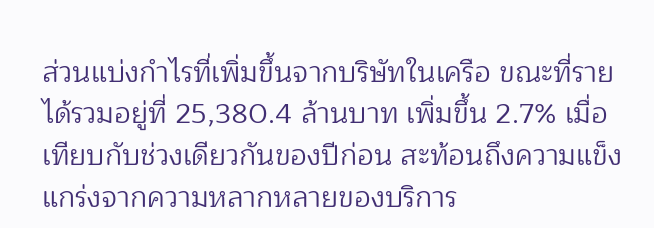ส่วนแบ่งกำไรที่เพิ่มขึ้นจากบริษัทในเครือ ขณะที่รายได้รวมอยู่ที่ 25,380.4 ล้านบาท เพิ่มขึ้น 2.7% เมื่อเทียบกับช่วงเดียวกันของปีก่อน สะท้อนถึงความแข็งแกร่งจากความหลากหลายของบริการ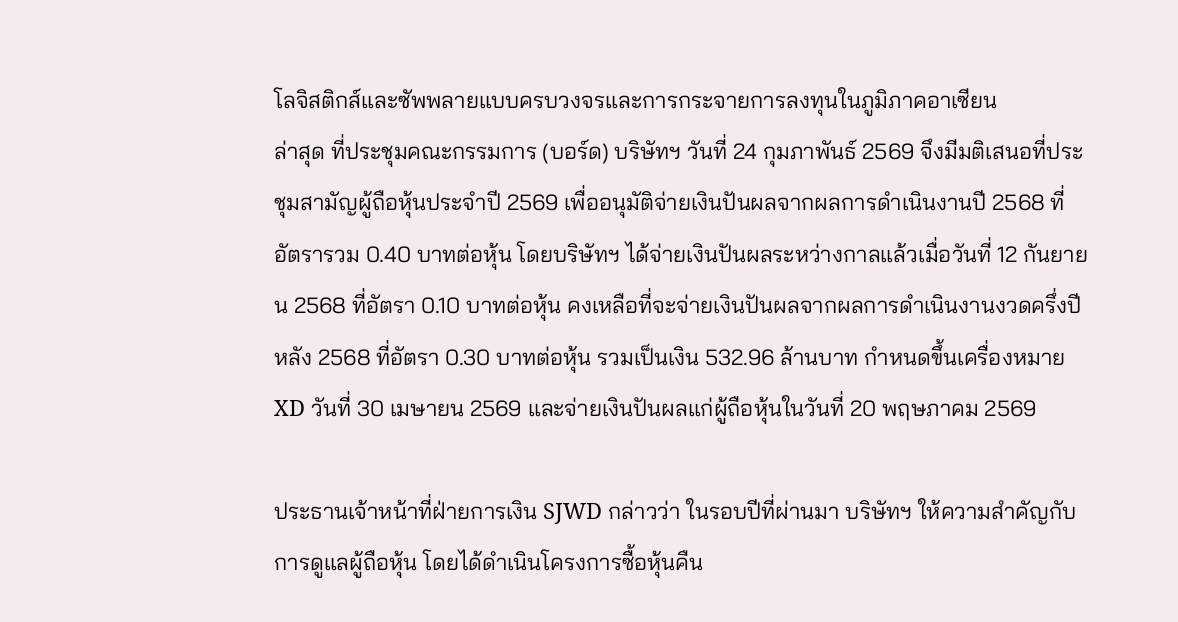โลจิสติกส์และซัพพลายแบบครบวงจรและการกระจายการลงทุนในภูมิภาคอาเซียน
ล่าสุด ที่ประชุมคณะกรรมการ (บอร์ด) บริษัทฯ วันที่ 24 กุมภาพันธ์ 2569 จึงมีมติเสนอที่ประชุมสามัญผู้ถือหุ้นประจำปี 2569 เพื่ออนุมัติจ่ายเงินปันผลจากผลการดำเนินงานปี 2568 ที่อัตรารวม 0.40 บาทต่อหุ้น โดยบริษัทฯ ได้จ่ายเงินปันผลระหว่างกาลแล้วเมื่อวันที่ 12 กันยายน 2568 ที่อัตรา 0.10 บาทต่อหุ้น คงเหลือที่จะจ่ายเงินปันผลจากผลการดำเนินงานงวดครึ่งปีหลัง 2568 ที่อัตรา 0.30 บาทต่อหุ้น รวมเป็นเงิน 532.96 ล้านบาท กำหนดขึ้นเครื่องหมาย XD วันที่ 30 เมษายน 2569 และจ่ายเงินปันผลแก่ผู้ถือหุ้นในวันที่ 20 พฤษภาคม 2569

ประธานเจ้าหน้าที่ฝ่ายการเงิน SJWD กล่าวว่า ในรอบปีที่ผ่านมา บริษัทฯ ให้ความสำคัญกับการดูแลผู้ถือหุ้น โดยได้ดำเนินโครงการซื้อหุ้นคืน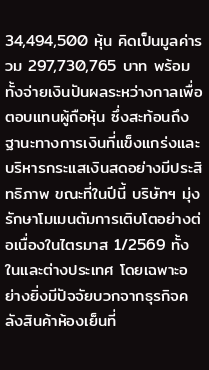34,494,500 หุ้น คิดเป็นมูลค่ารวม 297,730,765 บาท พร้อมทั้งจ่ายเงินปันผลระหว่างกาลเพื่อตอบแทนผู้ถือหุ้น ซึ่งสะท้อนถึงฐานะทางการเงินที่แข็งแกร่งและบริหารกระแสเงินสดอย่างมีประสิทธิภาพ ขณะที่ในปีนี้ บริษัทฯ มุ่งรักษาโมเมนตัมการเติบโตอย่างต่อเนื่องในไตรมาส 1/2569 ทั้งในและต่างประเทศ โดยเฉพาะอย่างยิ่งมีปัจจัยบวกจากธุรกิจคลังสินค้าห้องเย็นที่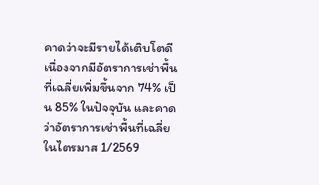คาดว่าจะมีรายได้เติบโตดี เนื่องจากมีอัตราการเช่าพื้นที่เฉลี่ยเพิ่มขึ้นจาก 74% เป็น 85% ในปัจจุบัน และคาดว่าอัตราการเช่าพื้นที่เฉลี่ยในไตรมาส 1/2569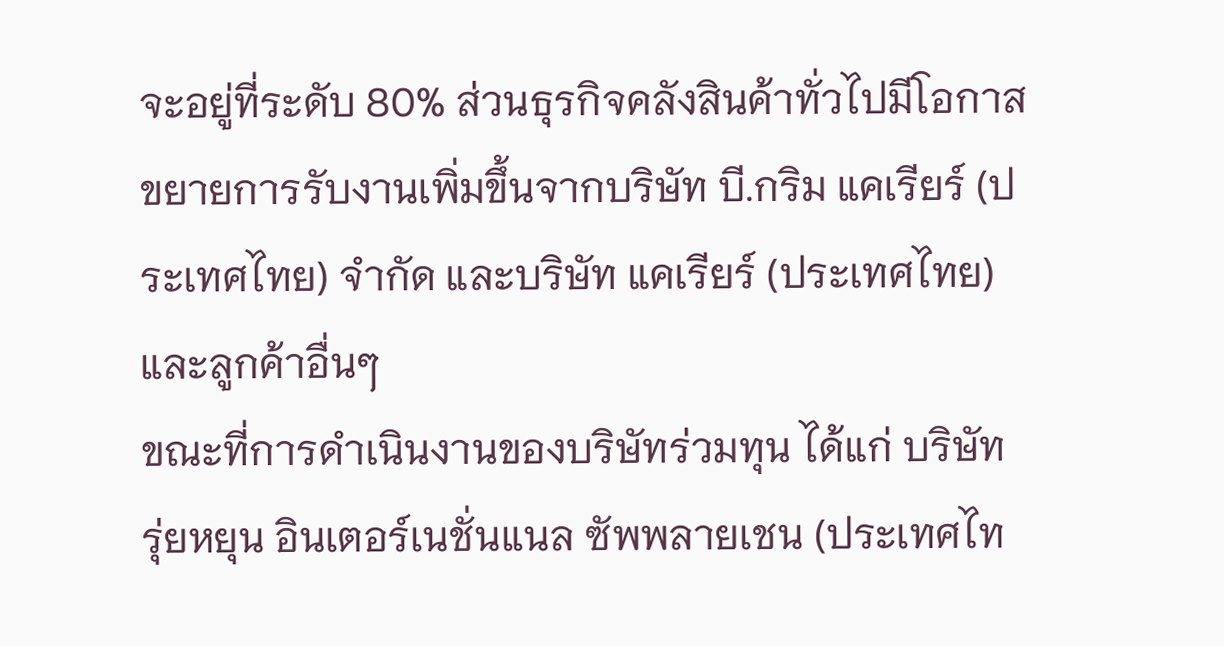จะอยู่ที่ระดับ 80% ส่วนธุรกิจคลังสินค้าทั่วไปมีโอกาสขยายการรับงานเพิ่มขึ้นจากบริษัท บี.กริม แคเรียร์ (ประเทศไทย) จำกัด และบริษัท แคเรียร์ (ประเทศไทย) และลูกค้าอื่นๆ
ขณะที่การดำเนินงานของบริษัทร่วมทุน ได้แก่ บริษัท รุ่ยหยุน อินเตอร์เนชั่นแนล ซัพพลายเชน (ประเทศไท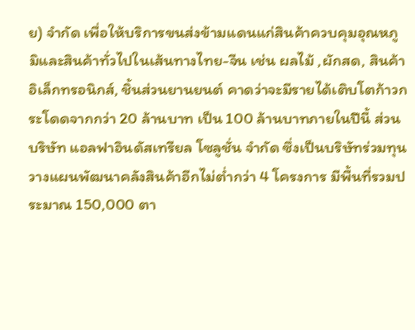ย) จำกัด เพื่อให้บริการขนส่งข้ามแดนแก่สินค้าควบคุมอุณหภูมิและสินค้าทั่วไปในเส้นทางไทย-จีน เช่น ผลไม้ ,ผักสด, สินค้าอิเล็กทรอนิกส์, ชิ้นส่วนยานยนต์ คาดว่าจะมีรายได้เติบโตก้าวกระโดดจากกว่า 20 ล้านบาท เป็น 100 ล้านบาทภายในปีนี้ ส่วนบริษัท แอลฟาอินดัสเทรียล โซลูชั่น จำกัด ซึ่งเป็นบริษัทร่วมทุน วางแผนพัฒนาคลังสินค้าอีกไม่ต่ำกว่า 4 โครงการ มีพื้นที่รวมประมาณ 150,000 ตา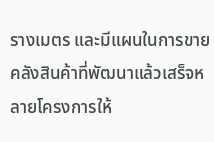รางเมตร และมีแผนในการขายคลังสินค้าที่พัฒนาแล้วเสร็จหลายโครงการให้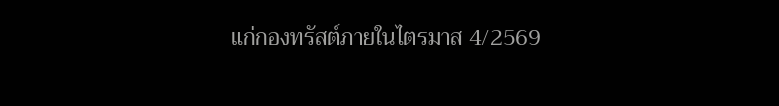แก่กองทรัสต์ภายในไตรมาส 4/2569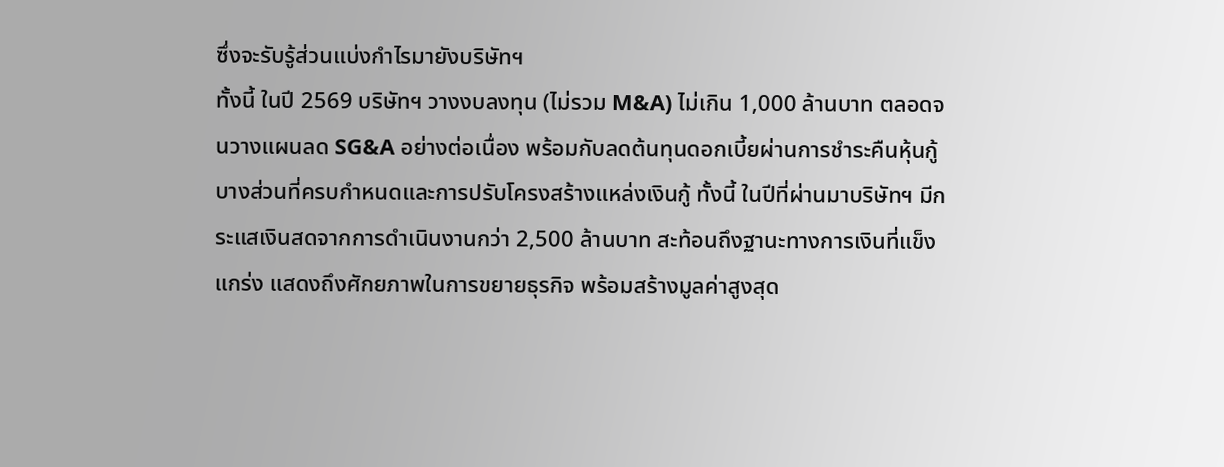ซึ่งจะรับรู้ส่วนแบ่งกำไรมายังบริษัทฯ
ทั้งนี้ ในปี 2569 บริษัทฯ วางงบลงทุน (ไม่รวม M&A) ไม่เกิน 1,000 ล้านบาท ตลอดจนวางแผนลด SG&A อย่างต่อเนื่อง พร้อมกับลดต้นทุนดอกเบี้ยผ่านการชำระคืนหุ้นกู้บางส่วนที่ครบกำหนดและการปรับโครงสร้างแหล่งเงินกู้ ทั้งนี้ ในปีที่ผ่านมาบริษัทฯ มีกระแสเงินสดจากการดำเนินงานกว่า 2,500 ล้านบาท สะท้อนถึงฐานะทางการเงินที่แข็งแกร่ง แสดงถึงศักยภาพในการขยายธุรกิจ พร้อมสร้างมูลค่าสูงสุด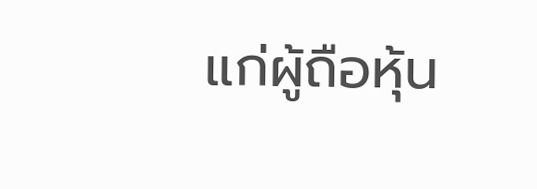แก่ผู้ถือหุ้น